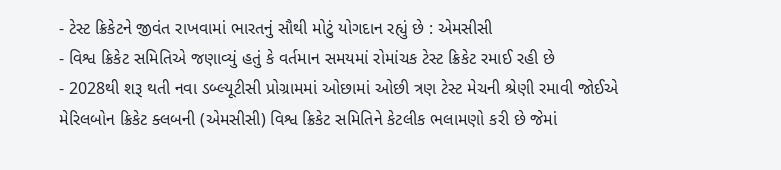- ટેસ્ટ ક્રિકેટને જીવંત રાખવામાં ભારતનું સૌથી મોટું યોગદાન રહ્યું છે : એમસીસી
- વિશ્વ ક્રિકેટ સમિતિએ જણાવ્યું હતું કે વર્તમાન સમયમાં રોમાંચક ટેસ્ટ ક્રિકેટ રમાઈ રહી છે
- 2028થી શરૂ થતી નવા ડબ્લ્યૂટીસી પ્રોગ્રામમાં ઓછામાં ઓછી ત્રણ ટેસ્ટ મેચની શ્રેણી રમાવી જોઈએ
મેરિલબોન ક્રિકેટ ક્લબની (એમસીસી) વિશ્વ ક્રિકેટ સમિતિને કેટલીક ભલામણો કરી છે જેમાં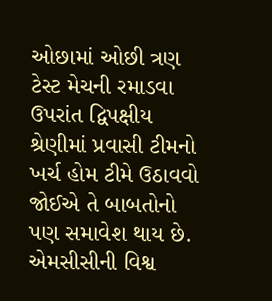ઓછામાં ઓછી ત્રણ ટેસ્ટ મેચની રમાડવા ઉપરાંત દ્વિપક્ષીય શ્રેણીમાં પ્રવાસી ટીમનો ખર્ચ હોમ ટીમે ઉઠાવવો જોઈએ તે બાબતોનો પણ સમાવેશ થાય છે. એમસીસીની વિશ્વ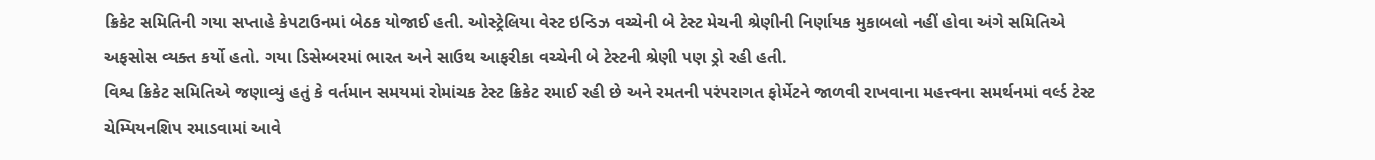ક્રિકેટ સમિતિની ગયા સપ્તાહે કેપટાઉનમાં બેઠક યોજાઈ હતી. ઓસ્ટ્રેલિયા વેસ્ટ ઇન્ડિઝ વચ્ચેની બે ટેસ્ટ મેચની શ્રેણીની નિર્ણાયક મુકાબલો નહીં હોવા અંગે સમિતિએ અફસોસ વ્યક્ત કર્યો હતો. ગયા ડિસેમ્બરમાં ભારત અને સાઉથ આફરીકા વચ્ચેની બે ટેસ્ટની શ્રેણી પણ ડ્રો રહી હતી.
વિશ્વ ક્રિકેટ સમિતિએ જણાવ્યું હતું કે વર્તમાન સમયમાં રોમાંચક ટેસ્ટ ક્રિકેટ રમાઈ રહી છે અને રમતની પરંપરાગત ફોર્મેટને જાળવી રાખવાના મહત્ત્વના સમર્થનમાં વર્લ્ડ ટેસ્ટ ચેમ્પિયનશિપ રમાડવામાં આવે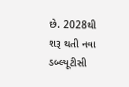છે. 2028થી શરૂ થતી નવા ડબ્લ્યૂટીસી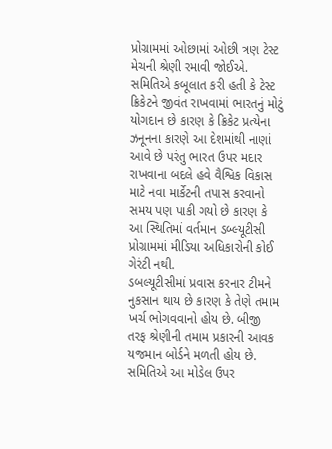પ્રોગ્રામમાં ઓછામાં ઓછી ત્રણ ટેસ્ટ મેચની શ્રેણી રમાવી જોઈએ. સમિતિએ કબૂલાત કરી હતી કે ટેસ્ટ ક્રિકેટને જીવંત રાખવામાં ભારતનું મોટું યોગદાન છે કારણ કે ક્રિકેટ પ્રત્યેના ઝનૂનના કારણે આ દેશમાંથી નાણાં આવે છે પરંતુ ભારત ઉપર મદાર રાખવાના બદલે હવે વૈશ્વિક વિકાસ માટે નવા માર્કેટની તપાસ કરવાનો સમય પણ પાકી ગયો છે કારણ કે આ સ્થિતિમાં વર્તમાન ડબ્લ્યૂટીસી પ્રોગ્રામમાં મીડિયા અધિકારોની કોઈ ગેરંટી નથી.
ડબલ્યૂટીસીમાં પ્રવાસ કરનાર ટીમને નુકસાન થાય છે કારણ કે તેણે તમામ ખર્ચ ભોગવવાનો હોય છે. બીજી તરફ શ્રેણીની તમામ પ્રકારની આવક યજમાન બોર્ડને મળતી હોય છે. સમિતિએ આ મોડેલ ઉપર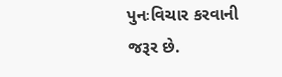પુનઃવિચાર કરવાની જરૂર છે.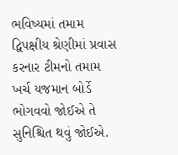ભવિષ્યમાં તમામ દ્વિપક્ષીય શ્રેણીમાં પ્રવાસ કરનાર ટીમનો તમામ ખર્ચ યજમાન બોર્ડે ભોગવવો જોઈએ તે સુનિશ્ચિત થવું જોઈએ.